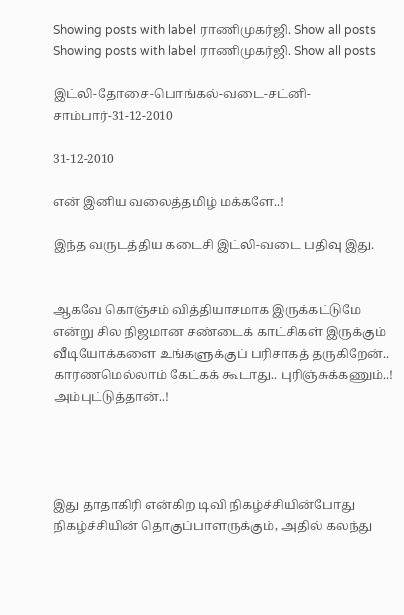Showing posts with label ராணிமுகர்ஜி. Show all posts
Showing posts with label ராணிமுகர்ஜி. Show all posts

இட்லி-தோசை-பொங்கல்-வடை-சட்னி-சாம்பார்-31-12-2010

31-12-2010

என் இனிய வலைத்தமிழ் மக்களே..!

இந்த வருடத்திய கடைசி இட்லி-வடை பதிவு இது.


ஆகவே கொஞ்சம் வித்தியாசமாக இருக்கட்டுமே என்று சில நிஜமான சண்டைக் காட்சிகள் இருக்கும் வீடியோக்களை உங்களுக்குப் பரிசாகத் தருகிறேன்.. காரணமெல்லாம் கேட்கக் கூடாது.. புரிஞ்சுக்கணும்..! அம்புட்டுத்தான்..!




இது தாதாகிரி என்கிற டிவி நிகழ்ச்சியின்போது நிகழ்ச்சியின் தொகுப்பாளருக்கும், அதில் கலந்து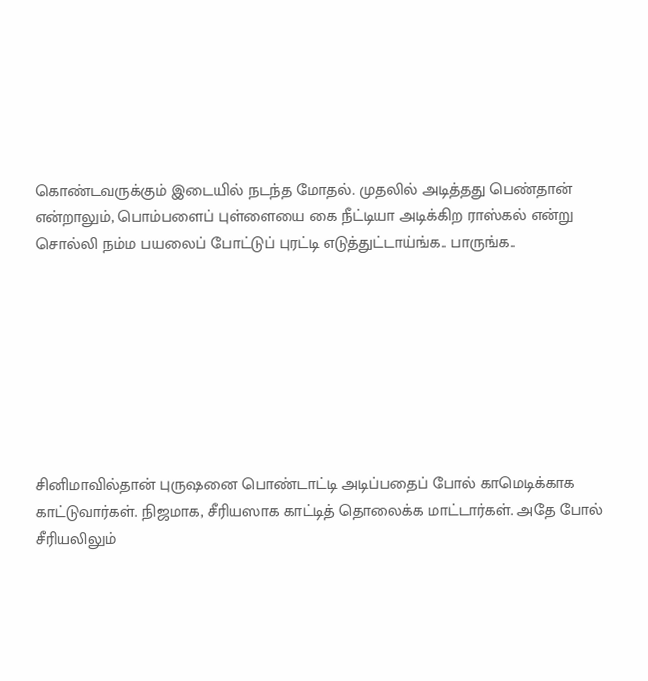கொண்டவருக்கும் இடையில் நடந்த மோதல். முதலில் அடித்தது பெண்தான் என்றாலும், பொம்பளைப் புள்ளையை கை நீட்டியா அடிக்கிற ராஸ்கல் என்று சொல்லி நம்ம பயலைப் போட்டுப் புரட்டி எடுத்துட்டாய்ங்க.. பாருங்க..








சினிமாவில்தான் புருஷனை பொண்டாட்டி அடிப்பதைப் போல் காமெடிக்காக காட்டுவார்கள். நிஜமாக, சீரியஸாக காட்டித் தொலைக்க மாட்டார்கள். அதே போல் சீரியலிலும்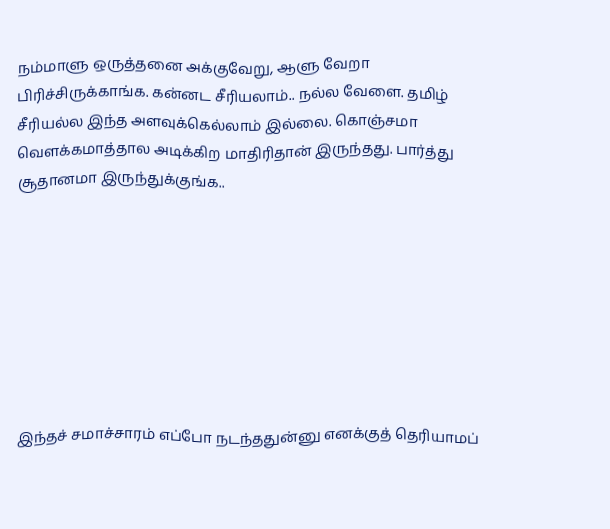நம்மாளு ஒருத்தனை அக்குவேறு, ஆளு வேறா பிரிச்சிருக்காங்க. கன்னட சீரியலாம்.. நல்ல வேளை. தமிழ் சீரியல்ல இந்த அளவுக்கெல்லாம் இல்லை. கொஞ்சமா வெளக்கமாத்தால அடிக்கிற மாதிரிதான் இருந்தது. பார்த்து சூதானமா இருந்துக்குங்க..








இந்தச் சமாச்சாரம் எப்போ நடந்ததுன்னு எனக்குத் தெரியாமப்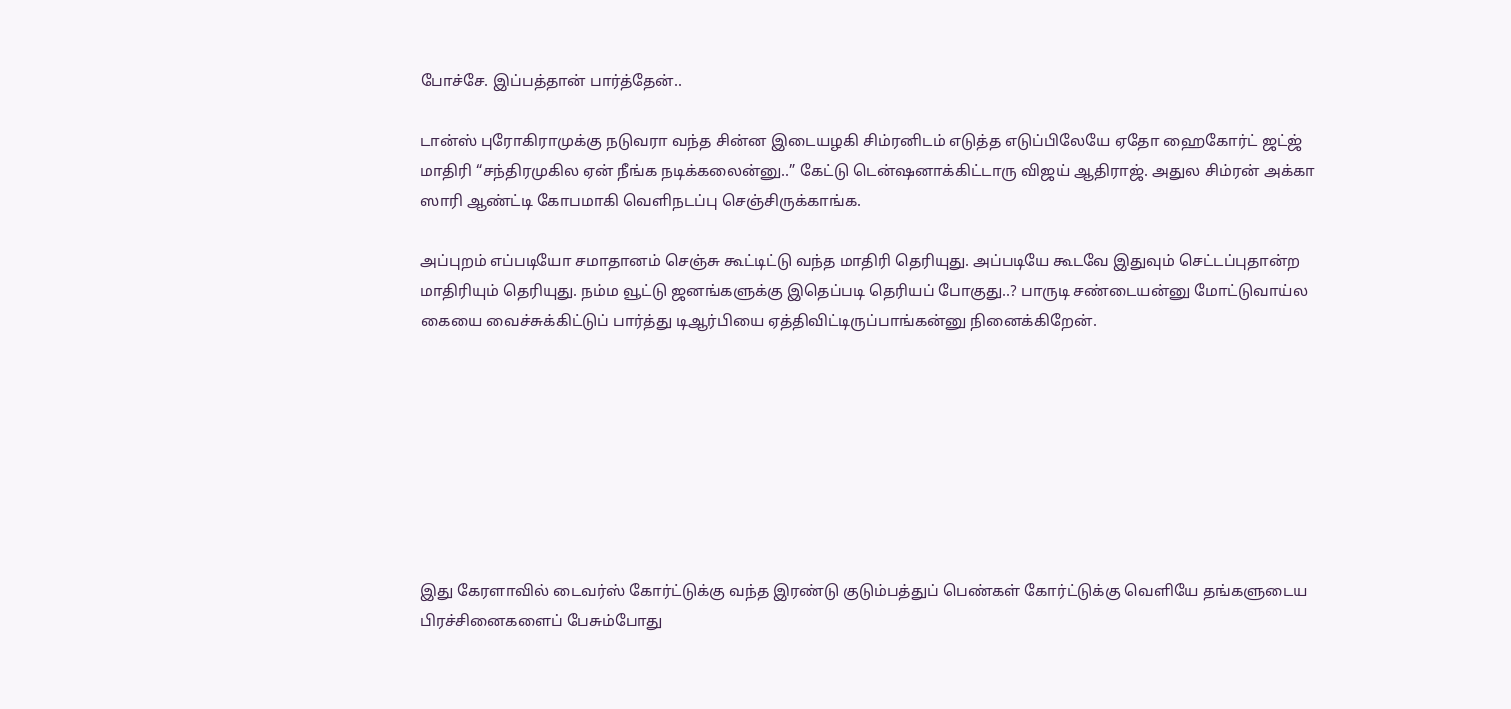போச்சே. இப்பத்தான் பார்த்தேன்..

டான்ஸ் புரோகிராமுக்கு நடுவரா வந்த சின்ன இடையழகி சிம்ரனிடம் எடுத்த எடுப்பிலேயே ஏதோ ஹைகோர்ட் ஜட்ஜ் மாதிரி “சந்திரமுகில ஏன் நீங்க நடிக்கலைன்னு..” கேட்டு டென்ஷனாக்கிட்டாரு விஜய் ஆதிராஜ். அதுல சிம்ரன் அக்கா ஸாரி ஆண்ட்டி கோபமாகி வெளிநடப்பு செஞ்சிருக்காங்க.

அப்புறம் எப்படியோ சமாதானம் செஞ்சு கூட்டிட்டு வந்த மாதிரி தெரியுது. அப்படியே கூடவே இதுவும் செட்டப்புதான்ற மாதிரியும் தெரியுது. நம்ம வூட்டு ஜனங்களுக்கு இதெப்படி தெரியப் போகுது..? பாருடி சண்டையன்னு மோட்டுவாய்ல கையை வைச்சுக்கிட்டுப் பார்த்து டிஆர்பியை ஏத்திவிட்டிருப்பாங்கன்னு நினைக்கிறேன்.








இது கேரளாவில் டைவர்ஸ் கோர்ட்டுக்கு வந்த இரண்டு குடும்பத்துப் பெண்கள் கோர்ட்டுக்கு வெளியே தங்களுடைய பிரச்சினைகளைப் பேசும்போது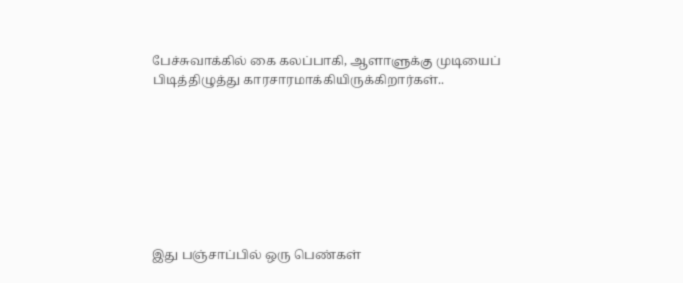பேச்சுவாக்கில் கை கலப்பாகி, ஆளாளுக்கு முடியைப் பிடித்திழுத்து காரசாரமாக்கியிருக்கிறார்கள்..








இது பஞ்சாப்பில் ஒரு பெண்கள்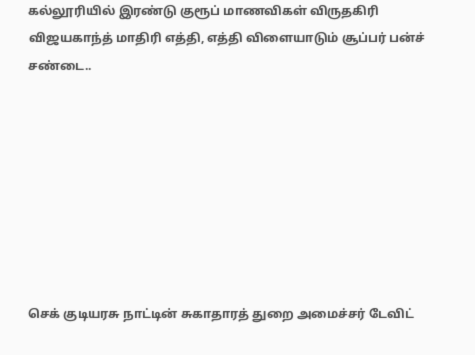கல்லூரியில் இரண்டு குரூப் மாணவிகள் விருதகிரி விஜயகாந்த் மாதிரி எத்தி, எத்தி விளையாடும் சூப்பர் பன்ச் சண்டை..








செக் குடியரசு நாட்டின் சுகாதாரத் துறை அமைச்சர் டேவிட்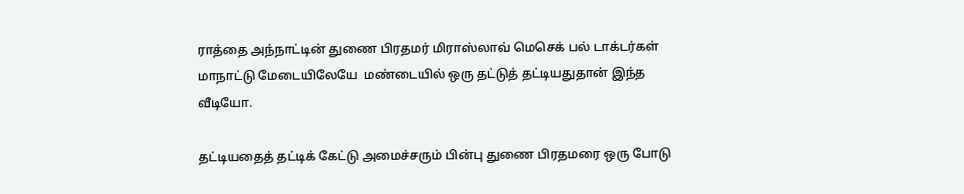ராத்தை அந்நாட்டின் துணை பிரதமர் மிராஸ்லாவ் மெசெக் பல் டாக்டர்கள் மாநாட்டு மேடையிலேயே  மண்டையில் ஒரு தட்டுத் தட்டியதுதான் இந்த வீடியோ.

தட்டியதைத் தட்டிக் கேட்டு அமைச்சரும் பின்பு துணை பிரதமரை ஒரு போடு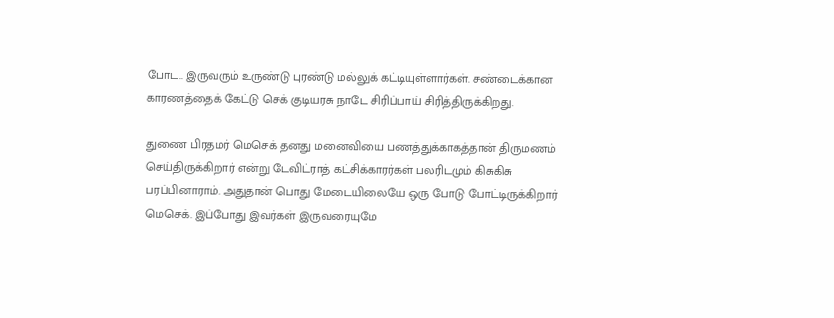போட.. இருவரும் உருண்டு புரண்டு மல்லுக் கட்டியுள்ளார்கள். சண்டைக்கான காரணத்தைக் கேட்டு செக் குடியரசு நாடே சிரிப்பாய் சிரித்திருக்கிறது.

துணை பிரதமர் மெசெக் தனது மனைவியை பணத்துக்காகத்தான் திருமணம் செய்திருக்கிறார் என்று டேவிட்ராத் கட்சிக்காரர்கள் பலரிடமும் கிசுகிசு பரப்பினாராம். அதுதான் பொது மேடையிலையே ஒரு போடு போட்டிருக்கிறார் மெசெக். இப்போது இவர்கள் இருவரையுமே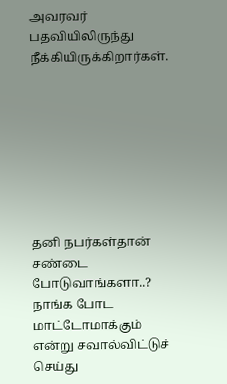அவரவர் பதவியிலிருந்து நீக்கியிருக்கிறார்கள்.








தனி நபர்கள்தான் சண்டை போடுவாங்களா..? நாங்க போட மாட்டோமாக்கும் என்று சவால்விட்டுச் செய்து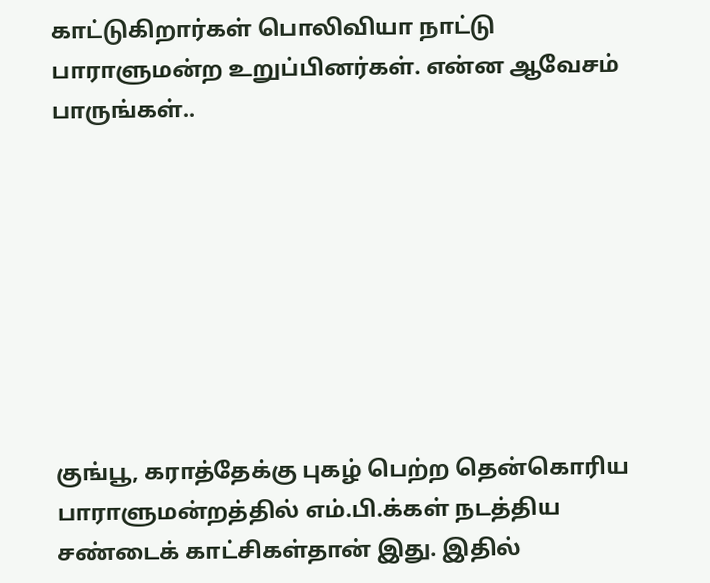காட்டுகிறார்கள் பொலிவியா நாட்டு பாராளுமன்ற உறுப்பினர்கள். என்ன ஆவேசம் பாருங்கள்..








குங்பூ, கராத்தேக்கு புகழ் பெற்ற தென்கொரிய பாராளுமன்றத்தில் எம்.பி.க்கள் நடத்திய சண்டைக் காட்சிகள்தான் இது. இதில்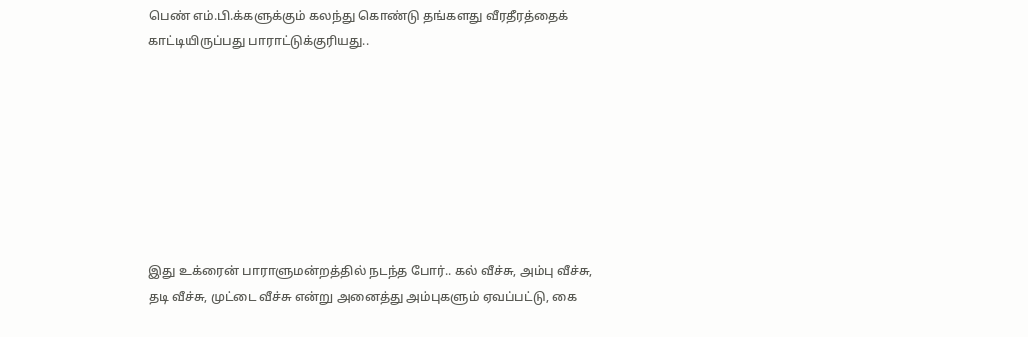பெண் எம்.பி.க்களுக்கும் கலந்து கொண்டு தங்களது வீரதீரத்தைக் காட்டியிருப்பது பாராட்டுக்குரியது..








இது உக்ரைன் பாராளுமன்றத்தில் நடந்த போர்.. கல் வீச்சு, அம்பு வீச்சு, தடி வீச்சு, முட்டை வீச்சு என்று அனைத்து அம்புகளும் ஏவப்பட்டு, கை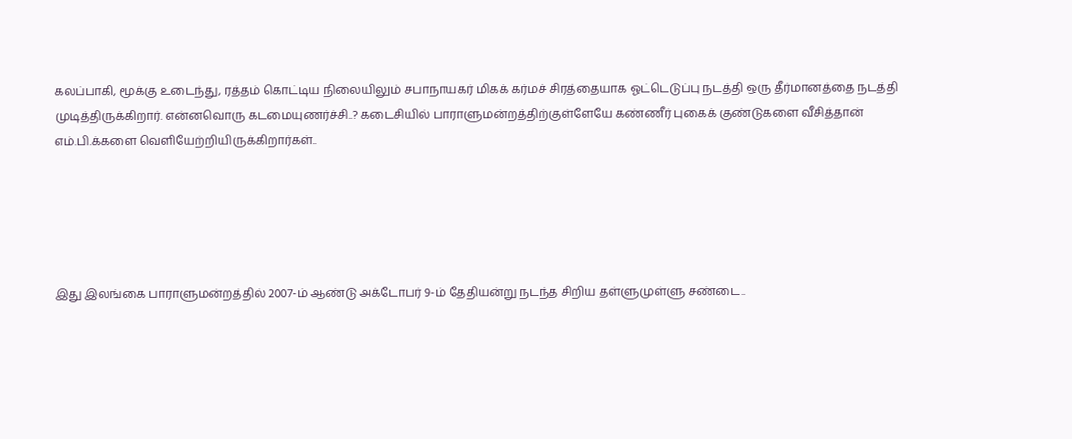கலப்பாகி, மூக்கு உடைந்து, ரத்தம் கொட்டிய நிலையிலும் சபாநாயகர் மிகக் கர்மச் சிரத்தையாக ஓட்டெடுப்பு நடத்தி ஒரு தீர்மானத்தை நடத்தி முடித்திருக்கிறார். என்னவொரு கடமையுணர்ச்சி..? கடைசியில் பாராளுமன்றத்திற்குள்ளேயே கண்ணீர் புகைக் குண்டுகளை வீசித்தான் எம்.பி.க்களை வெளியேற்றியிருக்கிறார்கள்..





இது இலங்கை பாராளுமன்றத்தில் 2007-ம் ஆண்டு அக்டோபர் 9-ம் தேதியன்று நடந்த சிறிய தள்ளுமுள்ளு சண்டை..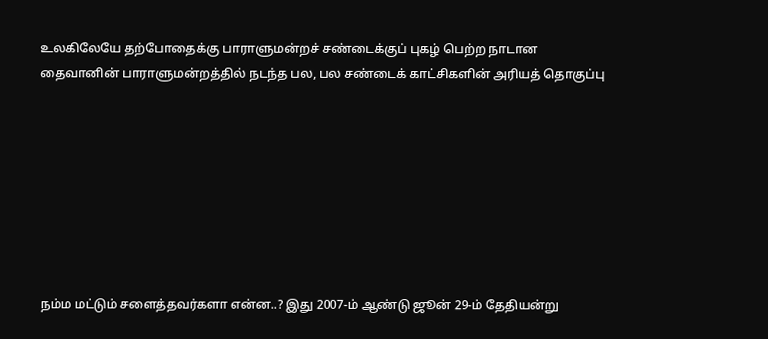உலகிலேயே தற்போதைக்கு பாராளுமன்றச் சண்டைக்குப் புகழ் பெற்ற நாடான தைவானின் பாராளுமன்றத்தில் நடந்த பல, பல சண்டைக் காட்சிகளின் அரியத் தொகுப்பு








நம்ம மட்டும் சளைத்தவர்களா என்ன..? இது 2007-ம் ஆண்டு ஜூன் 29-ம் தேதியன்று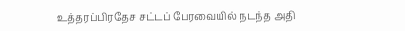உத்தரப்பிரதேச சட்டப் பேரவையில் நடந்த அதி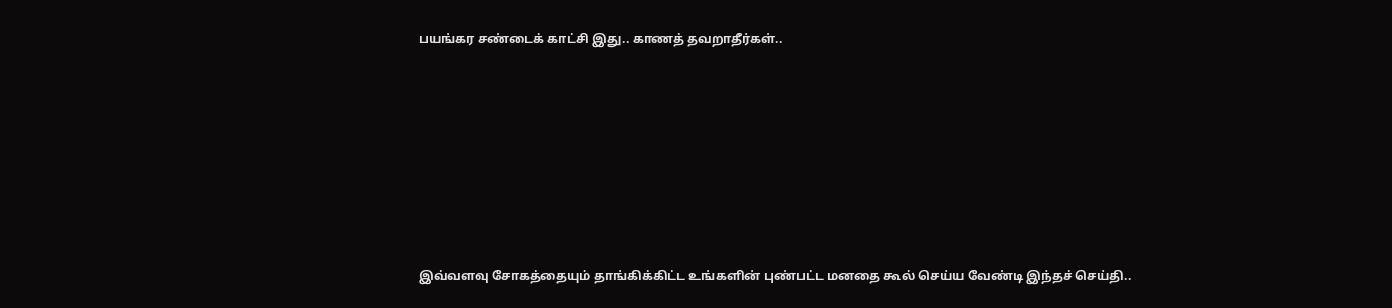பயங்கர சண்டைக் காட்சி இது.. காணத் தவறாதீர்கள்..








இவ்வளவு சோகத்தையும் தாங்கிக்கிட்ட உங்களின் புண்பட்ட மனதை கூல் செய்ய வேண்டி இந்தச் செய்தி..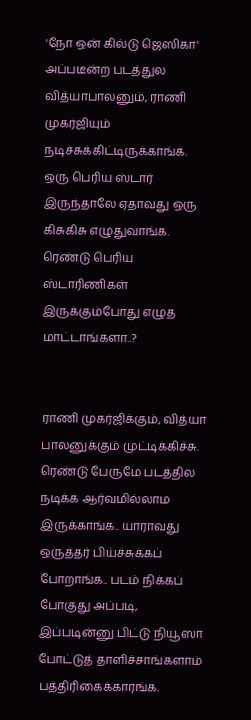'நோ ஒன் கில்டு ஜெஸிகா' அப்படீன்ற படத்துல வித்யாபாலனும், ராணி முகர்ஜியும் நடிச்சுக்கிட்டிருக்காங்க. ஒரு பெரிய ஸ்டார் இருந்தாலே ஏதாவது ஒரு கிசுகிசு எழுதுவாங்க. ரெண்டு பெரிய ஸ்டாரிணிகள் இருக்கும்போது எழுத மாட்டாங்களா..?


ராணி முகர்ஜிக்கும், வித்யா பாலனுக்கும் முட்டிக்கிச்சு. ரெண்டு பேருமே படத்தில நடிக்க ஆர்வமில்லாம இருக்காங்க.. யாராவது ஒருத்தர் பிய்ச்சுக்கப் போறாங்க.. படம் நிக்கப் போகுது அப்படி, இப்படின்னு பிட்டு நியூஸா போட்டுத் தாளிச்சாங்களாம் பத்திரிகைக்காரங்க.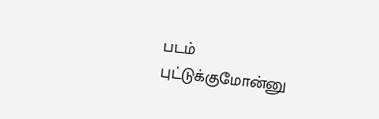படம் புட்டுக்குமோன்னு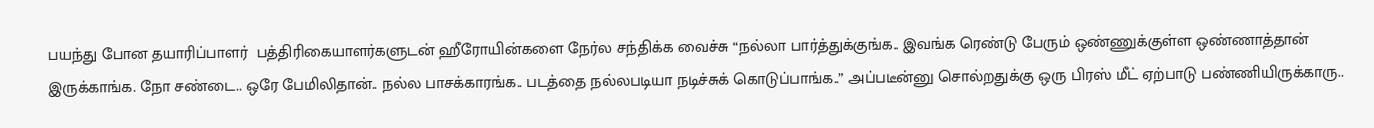பயந்து போன தயாரிப்பாளர்  பத்திரிகையாளர்களுடன் ஹீரோயின்களை நேர்ல சந்திக்க வைச்சு “நல்லா பார்த்துக்குங்க.. இவங்க ரெண்டு பேரும் ஒண்ணுக்குள்ள ஒண்ணாத்தான் இருக்காங்க. நோ சண்டை.. ஒரே பேமிலிதான்.. நல்ல பாசக்காரங்க.. படத்தை நல்லபடியா நடிச்சுக் கொடுப்பாங்க..” அப்படீன்னு சொல்றதுக்கு ஒரு பிரஸ் மீட் ஏற்பாடு பண்ணியிருக்காரு..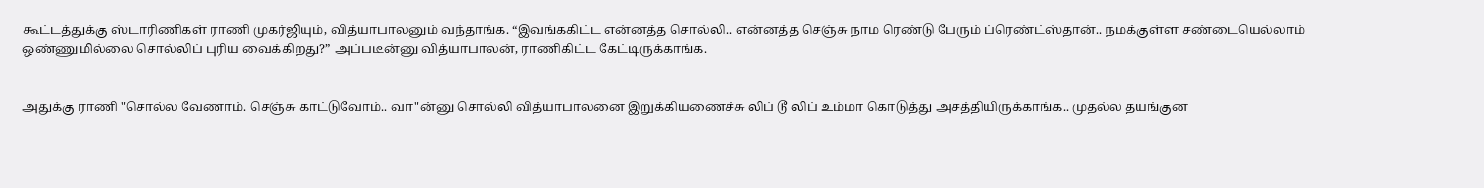கூட்டத்துக்கு ஸ்டாரிணிகள் ராணி முகர்ஜியும், வித்யாபாலனும் வந்தாங்க. “இவங்ககிட்ட என்னத்த சொல்லி.. என்னத்த செஞ்சு நாம ரெண்டு பேரும் ப்ரெண்ட்ஸ்தான்.. நமக்குள்ள சண்டையெல்லாம் ஒண்ணுமில்லை சொல்லிப் புரிய வைக்கிறது?” அப்படீன்னு வித்யாபாலன், ராணிகிட்ட கேட்டிருக்காங்க.


அதுக்கு ராணி "சொல்ல வேணாம். செஞ்சு காட்டுவோம்.. வா"ன்னு சொல்லி வித்யாபாலனை இறுக்கியணைச்சு லிப் டூ லிப் உம்மா கொடுத்து அசத்தியிருக்காங்க.. முதல்ல தயங்குன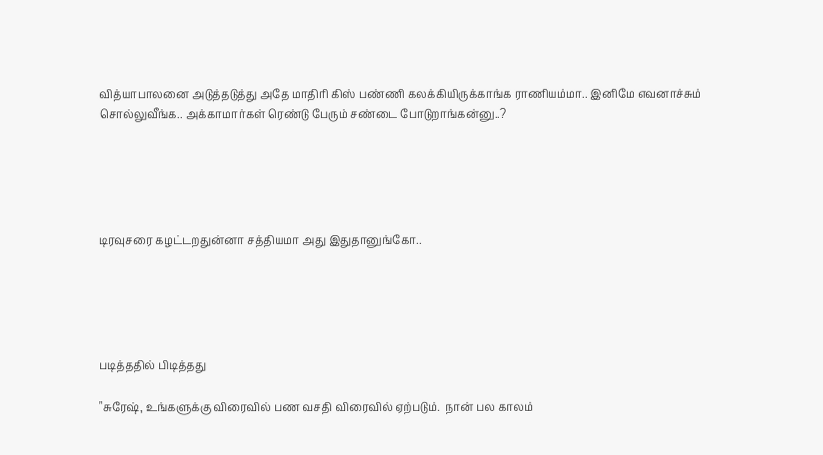வித்யாபாலனை அடுத்தடுத்து அதே மாதிரி கிஸ் பண்ணி கலக்கியிருக்காங்க ராணியம்மா.. இனிமே எவனாச்சும் சொல்லுவீங்க.. அக்காமார்கள் ரெண்டு பேரும் சண்டை போடுறாங்கன்னு..?





டிரவுசரை கழட்டறதுன்னா சத்தியமா அது இதுதானுங்கோ..





படித்ததில் பிடித்தது

"சுரேஷ், உங்களுக்கு விரைவில் பண வசதி விரைவில் ஏற்படும்.  நான் பல காலம்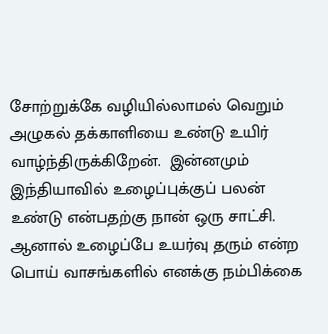சோற்றுக்கே வழியில்லாமல் வெறும் அழுகல் தக்காளியை உண்டு உயிர் வாழ்ந்திருக்கிறேன்.  இன்னமும் இந்தியாவில் உழைப்புக்குப் பலன் உண்டு என்பதற்கு நான் ஒரு சாட்சி.  ஆனால் உழைப்பே உயர்வு தரும் என்ற பொய் வாசங்களில் எனக்கு நம்பிக்கை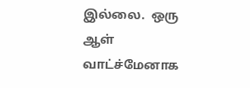இல்லை.  ஒரு ஆள் வாட்ச்மேனாக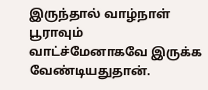இருந்தால் வாழ்நாள் பூராவும் வாட்ச்மேனாகவே இருக்க வேண்டியதுதான்.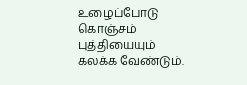உழைப்போடு கொஞ்சம் புத்தியையும் கலக்க வேண்டும்.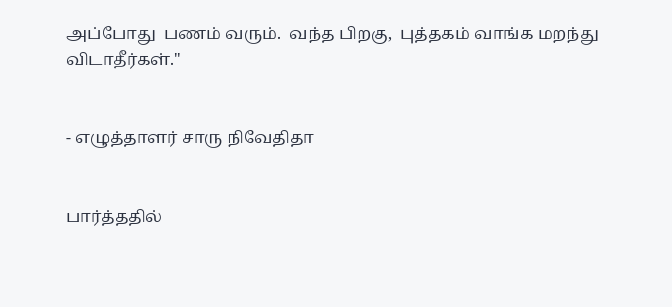அப்போது  பணம் வரும்.  வந்த பிறகு,  புத்தகம் வாங்க மறந்து விடாதீர்கள்."


- எழுத்தாளர் சாரு நிவேதிதா


பார்த்ததில்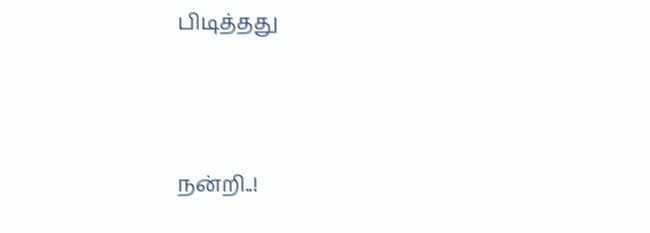பிடித்தது




நன்றி..!